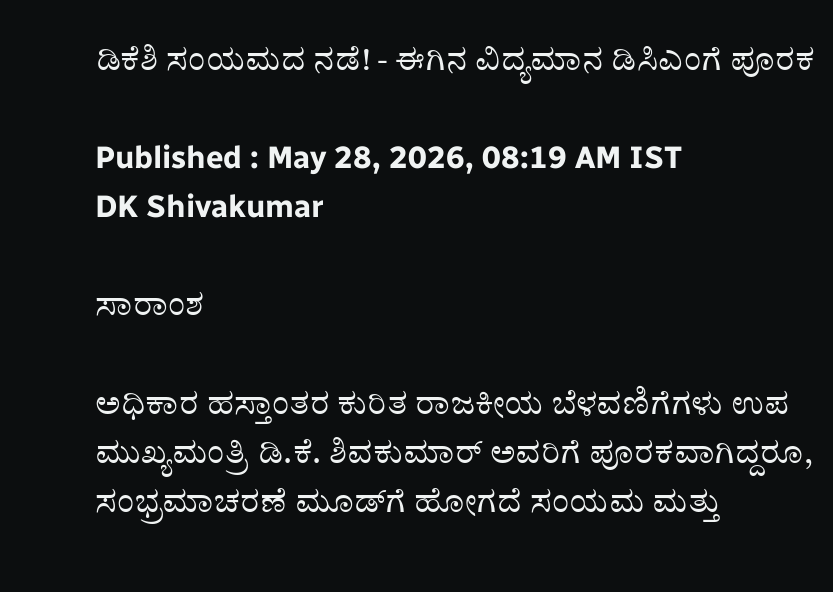ಡಿಕೆಶಿ ಸಂಯಮದ ನಡೆ! - ಈಗಿನ ವಿದ್ಯಮಾನ ಡಿಸಿಎಂಗೆ ಪೂರಕ

Published : May 28, 2026, 08:19 AM IST
DK Shivakumar

ಸಾರಾಂಶ

ಅಧಿಕಾರ ಹಸ್ತಾಂತರ ಕುರಿತ ರಾಜಕೀಯ ಬೆಳವಣಿಗೆಗಳು ಉಪ ಮುಖ್ಯಮಂತ್ರಿ ಡಿ.ಕೆ. ಶಿವಕುಮಾರ್‌ ಅವರಿಗೆ ಪೂರಕವಾಗಿದ್ದರೂ, ಸಂಭ್ರಮಾಚರಣೆ ಮೂಡ್‌ಗೆ ಹೋಗದೆ ಸಂಯಮ ಮತ್ತು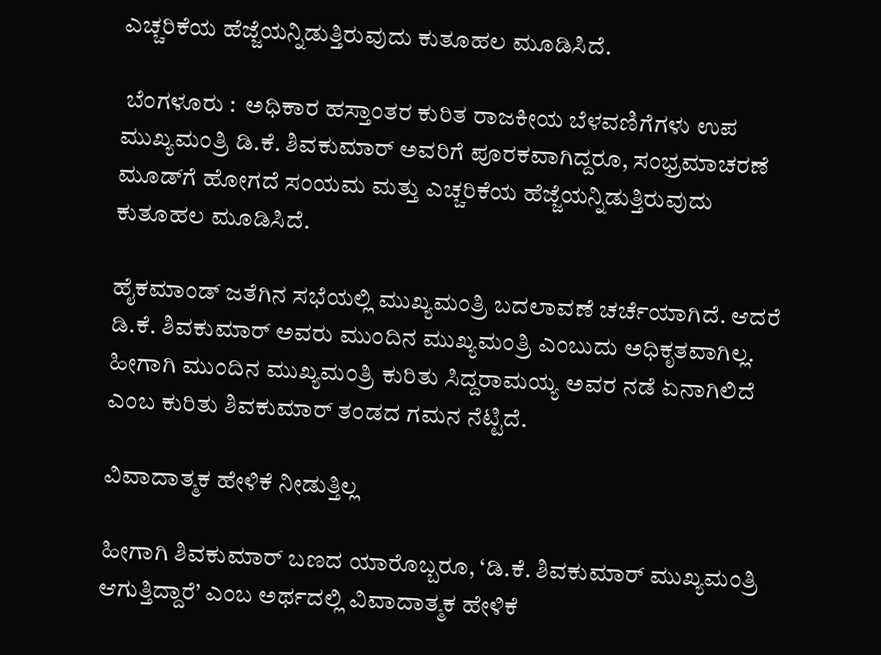ಎಚ್ಚರಿಕೆಯ ಹೆಜ್ಜೆಯನ್ನಿಡುತ್ತಿರುವುದು ಕುತೂಹಲ ಮೂಡಿಸಿದೆ.

 ಬೆಂಗಳೂರು :  ಅಧಿಕಾರ ಹಸ್ತಾಂತರ ಕುರಿತ ರಾಜಕೀಯ ಬೆಳವಣಿಗೆಗಳು ಉಪ ಮುಖ್ಯಮಂತ್ರಿ ಡಿ.ಕೆ. ಶಿವಕುಮಾರ್‌ ಅವರಿಗೆ ಪೂರಕವಾಗಿದ್ದರೂ, ಸಂಭ್ರಮಾಚರಣೆ ಮೂಡ್‌ಗೆ ಹೋಗದೆ ಸಂಯಮ ಮತ್ತು ಎಚ್ಚರಿಕೆಯ ಹೆಜ್ಜೆಯನ್ನಿಡುತ್ತಿರುವುದು ಕುತೂಹಲ ಮೂಡಿಸಿದೆ.

ಹೈಕಮಾಂಡ್‌ ಜತೆಗಿನ ಸಭೆಯಲ್ಲಿ ಮುಖ್ಯಮಂತ್ರಿ ಬದಲಾವಣೆ ಚರ್ಚೆಯಾಗಿದೆ. ಆದರೆ ಡಿ.ಕೆ. ಶಿವಕುಮಾರ್‌ ಅವರು ಮುಂದಿನ ಮುಖ್ಯಮಂತ್ರಿ ಎಂಬುದು ಅಧಿಕೃತವಾಗಿಲ್ಲ. ಹೀಗಾಗಿ ಮುಂದಿನ ಮುಖ್ಯಮಂತ್ರಿ ಕುರಿತು ಸಿದ್ದರಾಮಯ್ಯ ಅವರ ನಡೆ ಏನಾಗಿಲಿದೆ ಎಂಬ ಕುರಿತು ಶಿವಕುಮಾರ್‌ ತಂಡದ ಗಮನ ನೆಟ್ಟಿದೆ.

ವಿವಾದಾತ್ಮಕ ಹೇಳಿಕೆ ನೀಡುತ್ತಿಲ್ಲ

ಹೀಗಾಗಿ ಶಿವಕುಮಾರ್ ಬಣದ ಯಾರೊಬ್ಬರೂ, ‘ಡಿ.ಕೆ. ಶಿವಕುಮಾರ್‌ ಮುಖ್ಯಮಂತ್ರಿ ಆಗುತ್ತಿದ್ದಾರೆ’ ಎಂಬ ಅರ್ಥದಲ್ಲಿ ವಿವಾದಾತ್ಮಕ ಹೇಳಿಕೆ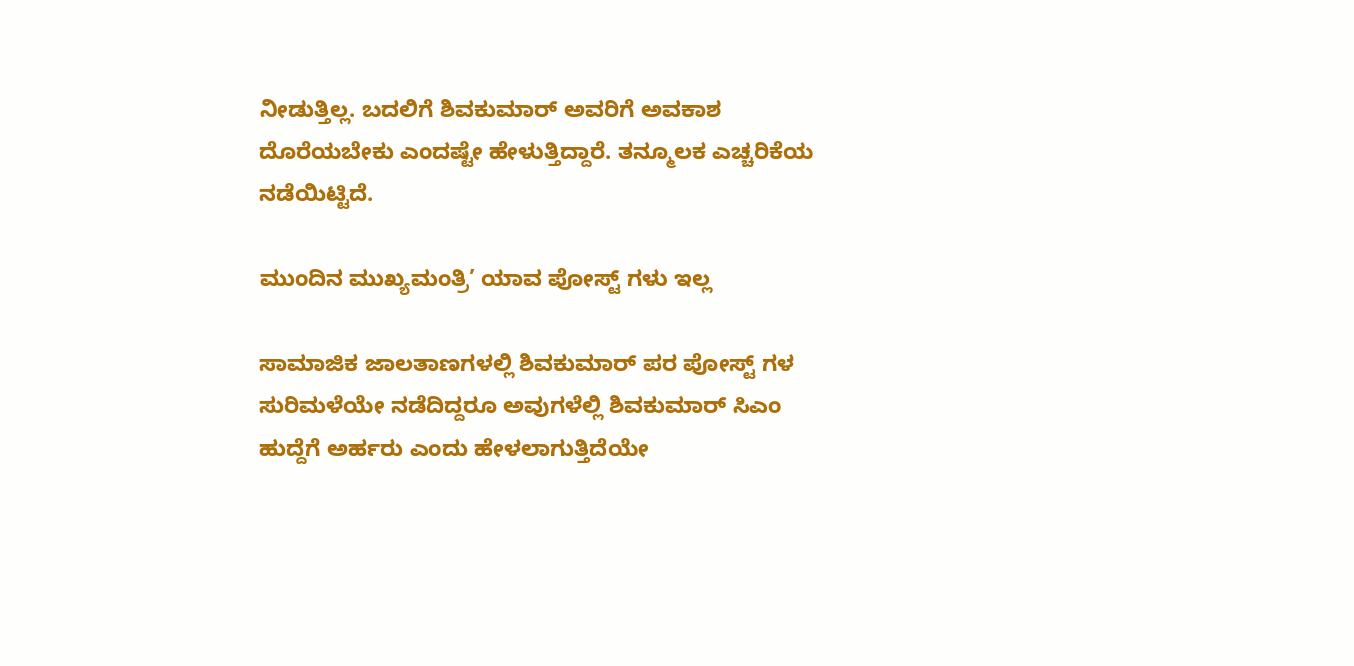ನೀಡುತ್ತಿಲ್ಲ. ಬದಲಿಗೆ ಶಿವಕುಮಾರ್ ಅವರಿಗೆ ಅವಕಾಶ ದೊರೆಯಬೇಕು ಎಂದಷ್ಟೇ ಹೇಳುತ್ತಿದ್ದಾರೆ. ತನ್ಮೂಲಕ ಎಚ್ಚರಿಕೆಯ ನಡೆಯಿಟ್ಟಿದೆ.

ಮುಂದಿನ ಮುಖ್ಯಮಂತ್ರಿ’ ಯಾವ ಪೋಸ್ಟ್ ಗಳು ಇಲ್ಲ

ಸಾಮಾಜಿಕ ಜಾಲತಾಣಗಳಲ್ಲಿ ಶಿವಕುಮಾರ್‌ ಪರ ಪೋಸ್ಟ್ ಗಳ ಸುರಿಮಳೆಯೇ ನಡೆದಿದ್ದರೂ ಅವುಗಳೆಲ್ಲಿ ಶಿವಕುಮಾರ್‌ ಸಿಎಂ ಹುದ್ದೆಗೆ ಅರ್ಹರು ಎಂದು ಹೇಳಲಾಗುತ್ತಿದೆಯೇ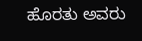ಹೊರತು ಅವರು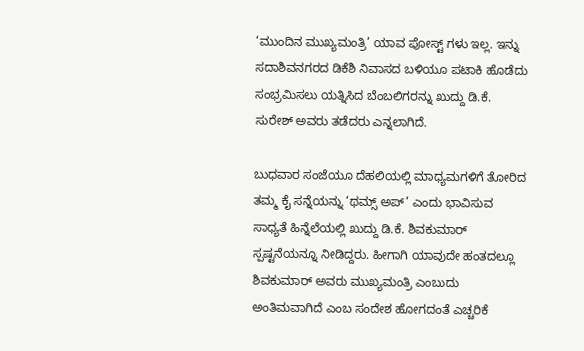‘ಮುಂದಿನ ಮುಖ್ಯಮಂತ್ರಿ’ ಯಾವ ಪೋಸ್ಟ್ ಗಳು ಇಲ್ಲ. ಇನ್ನು ಸದಾಶಿವನಗರದ ಡಿಕೆಶಿ ನಿವಾಸದ ಬಳಿಯೂ ಪಟಾಕಿ ಹೊಡೆದು ಸಂಭ್ರಮಿಸಲು ಯತ್ನಿಸಿದ ಬೆಂಬಲಿಗರನ್ನು ಖುದ್ದು ಡಿ.ಕೆ. ಸುರೇಶ್‌ ಅವರು ತಡೆದರು ಎನ್ನಲಾಗಿದೆ.

ಬುಧವಾರ ಸಂಜೆಯೂ ದೆಹಲಿಯಲ್ಲಿ ಮಾಧ್ಯಮಗಳಿಗೆ ತೋರಿದ ತಮ್ಮ ಕೈ ಸನ್ನೆಯನ್ನು ‘ಥಮ್ಸ್ ಅಪ್‌’ ಎಂದು ಭಾವಿಸುವ ಸಾಧ್ಯತೆ ಹಿನ್ನೆಲೆಯಲ್ಲಿ ಖುದ್ದು ಡಿ.ಕೆ. ಶಿವಕುಮಾರ್‌ ಸ್ಪಷ್ಟನೆಯನ್ನೂ ನೀಡಿದ್ದರು. ಹೀಗಾಗಿ ಯಾವುದೇ ಹಂತದಲ್ಲೂ ಶಿವಕುಮಾರ್‌ ಅವರು ಮುಖ್ಯಮಂತ್ರಿ ಎಂಬುದು ಅಂತಿಮವಾಗಿದೆ ಎಂಬ ಸಂದೇಶ ಹೋಗದಂತೆ ಎಚ್ಚರಿಕೆ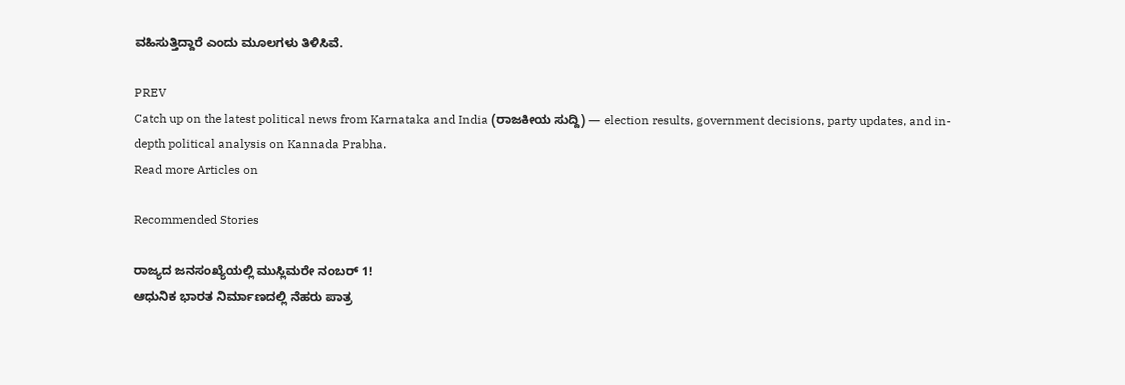ವಹಿಸುತ್ತಿದ್ದಾರೆ ಎಂದು ಮೂಲಗಳು ತಿಳಿಸಿವೆ.

PREV
Catch up on the latest political news from Karnataka and India (ರಾಜಕೀಯ ಸುದ್ದಿ) — election results, government decisions, party updates, and in-depth political analysis on Kannada Prabha.
Read more Articles on

Recommended Stories

ರಾಜ್ಯದ ಜನಸಂಖ್ಯೆಯಲ್ಲಿ ಮುಸ್ಲಿಮರೇ ನಂಬರ್‌ 1!
ಆಧುನಿಕ ಭಾರತ ನಿರ್ಮಾಣದಲ್ಲಿ ನೆಹರು ಪಾತ್ರ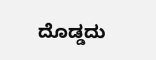ದೊಡ್ಡದು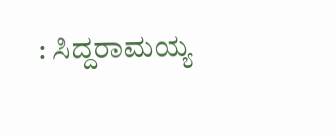: ಸಿದ್ದರಾಮಯ್ಯ